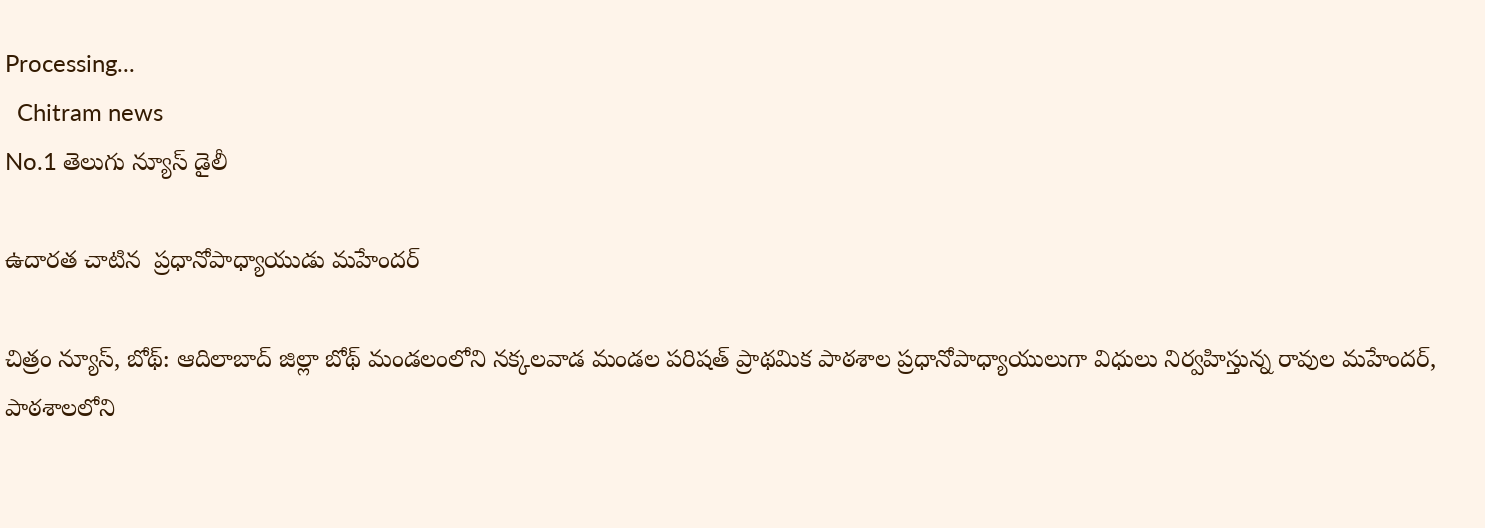Processing...
  Chitram news
No.1 తెలుగు న్యూస్ డైలీ

ఉదారత చాటిన  ప్రధానోపాధ్యాయుడు మహేందర్

చిత్రం న్యూస్, బోథ్: ఆదిలాబాద్ జిల్లా బోథ్ మండలంలోని నక్కలవాడ మండల పరిషత్ ప్రాథమిక పాఠశాల ప్రధానోపాధ్యాయులుగా విధులు నిర్వహిస్తున్న రావుల మహేందర్, పాఠశాలలోని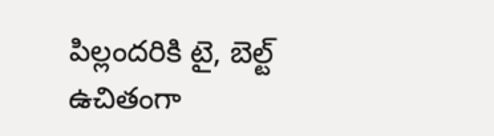పిల్లందరికి టై, బెల్ట్ ఉచితంగా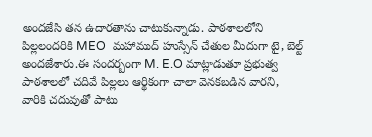అందజేసి తన ఉదారతాను చాటుకున్నాడు. పాఠశాలలోని పిల్లలందరికి MEO  మహాముద్ హుస్సేన్ చేతుల మీదుగా టై, బెల్ట్ అందజేశారు.ఈ సందర్బంగా M. E.O మాట్లాడుతూ ప్రభుత్వ పాఠశాలలో చదివే పిల్లలు ఆర్థికంగా చాలా వెనకబడిన వారని, వారికి చదువుతో పాటు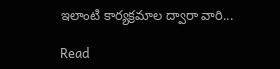ఇలాంటి కార్యక్రమాల ద్వారా వారి...

Read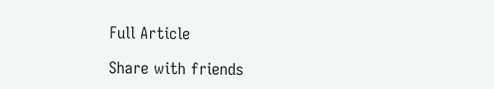Full Article

Share with friends